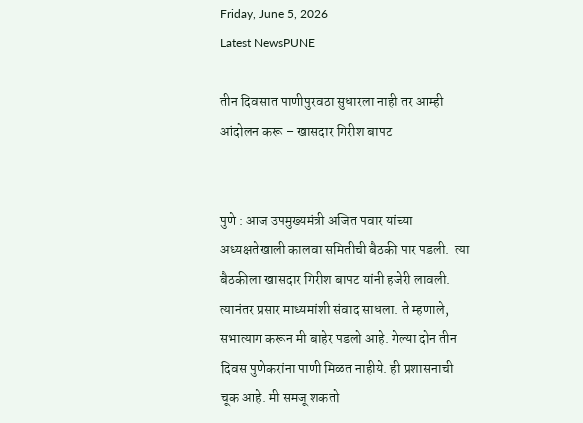Friday, June 5, 2026
Latest NewsPUNE

तीन दिवसात पाणीपुरवठा सुधारला नाही तर आम्ही आंदोलन करू – खासदार गिरीश बापट


पुणे : आज उपमुख्यमंत्री अजित पवार यांच्या अध्यक्षतेखाली कालवा समितीची बैठकी पार पडली.  त्या बैठकीला खासदार गिरीश बापट यांनी हजेरी लावली. त्यानंतर प्रसार माध्यमांशी संवाद साधला. ते म्हणाले, सभात्याग करून मी बाहेर पडलो आहे. गेल्या दोन तीन दिवस पुणेकरांना पाणी मिळत नाहीये. ही प्रशासनाची चूक आहे. मी समजू शकतो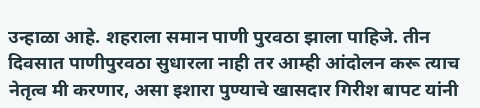उन्हाळा आहे. शहराला समान पाणी पुरवठा झाला पाहिजे. तीन दिवसात पाणीपुरवठा सुधारला नाही तर आम्ही आंदोलन करू त्याच नेतृत्व मी करणार, असा इशारा पुण्याचे खासदार गिरीश बापट यांनी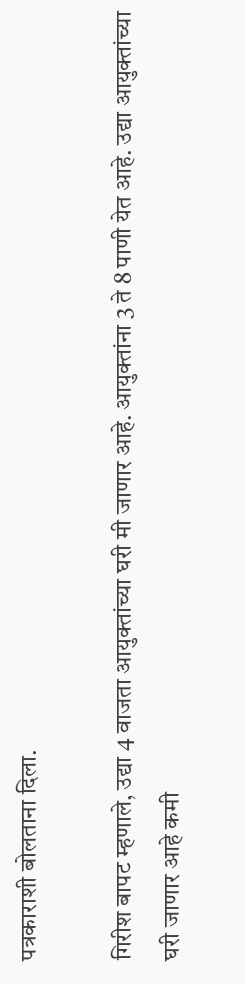पत्रकाराशी बोलताना दिला.

गिरीश बापट म्हणाले, उद्या 4 वाजता आयुक्तांच्या घरी मी जाणार आहे. आयुक्तांना 3 ते 8 पाणी येत आहे. उद्या आयुक्तांच्या घरी जाणार आहे कमी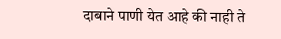दाबाने पाणी येत आहे की नाही ते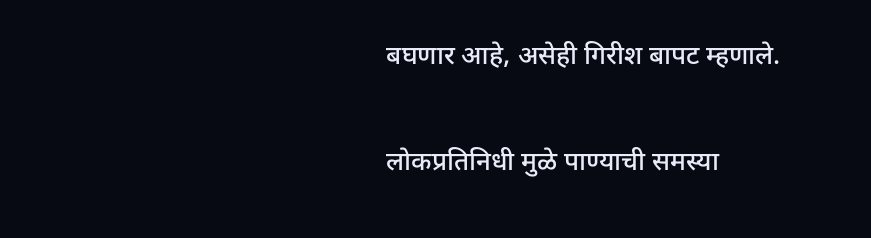बघणार आहे, असेही गिरीश बापट म्हणाले.

लोकप्रतिनिधी मुळे पाण्याची समस्या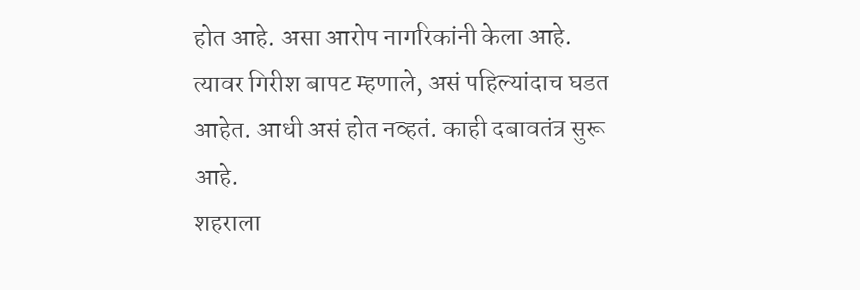होत आहे. असा आरोप नागरिकांनी केला आहे. त्यावर गिरीश बापट म्हणाले, असं पहिल्यांदाच घडत आहेत. आधी असं होत नव्हतं. काही दबावतंत्र सुरू आहे.
शहराला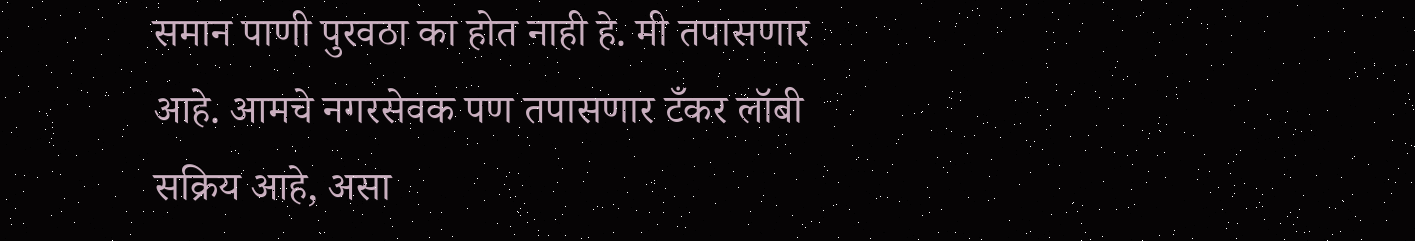समान पाणी पुरवठा का होत नाही हे. मी तपासणार आहे. आमचे नगरसेवक पण तपासणार टँकर लॉबी सक्रिय आहे, असा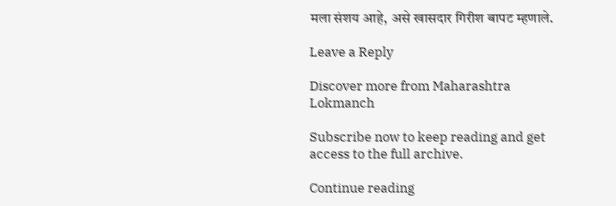मला संशय आहे, असे खासदार गिरीश बापट म्हणाले.

Leave a Reply

Discover more from Maharashtra Lokmanch

Subscribe now to keep reading and get access to the full archive.

Continue reading